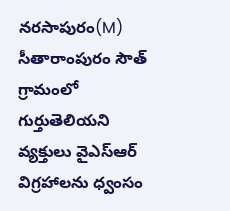నరసాపురం(M) సీతారాంపురం సౌత్ గ్రామంలో గుర్తుతెలియని వ్యక్తులు వైఎస్ఆర్ విగ్రహాలను ధ్వంసం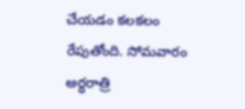చేయడం కలకలం రేపుతోంది. సోమవారం అర్ధరాత్రి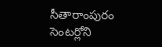సీతారాంపురం సెంటర్లోని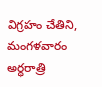విగ్రహం చేతిని, మంగళవారం అర్ధరాత్రి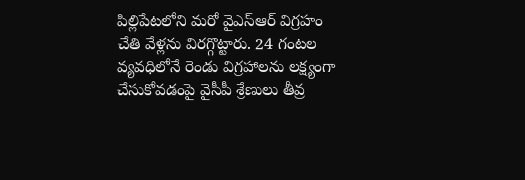పిల్లిపేటలోని మరో వైఎస్ఆర్ విగ్రహం చేతి వేళ్లను విరగ్గొట్టారు. 24 గంటల వ్యవధిలోనే రెండు విగ్రహాలను లక్ష్యంగా చేసుకోవడంపై వైసీపీ శ్రేణులు తీవ్ర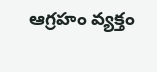ఆగ్రహం వ్యక్తం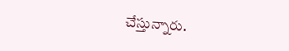చేస్తున్నారు.